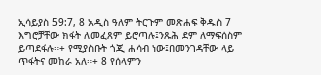ኢሳይያስ 59:7, 8 አዲስ ዓለም ትርጉም መጽሐፍ ቅዱስ 7 እግሮቻቸው ክፋት ለመፈጸም ይሮጣሉ፤ንጹሕ ደም ለማፍሰስም ይጣደፋሉ።+ የሚያስቡት ጎጂ ሐሳብ ነው፤በመንገዳቸው ላይ ጥፋትና መከራ አለ።+ 8 የሰላምን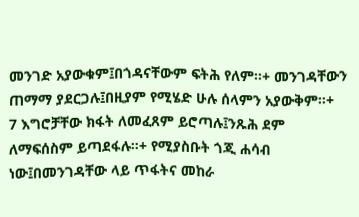መንገድ አያውቁም፤በጎዳናቸውም ፍትሕ የለም።+ መንገዳቸውን ጠማማ ያደርጋሉ፤በዚያም የሚሄድ ሁሉ ሰላምን አያውቅም።+
7 እግሮቻቸው ክፋት ለመፈጸም ይሮጣሉ፤ንጹሕ ደም ለማፍሰስም ይጣደፋሉ።+ የሚያስቡት ጎጂ ሐሳብ ነው፤በመንገዳቸው ላይ ጥፋትና መከራ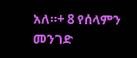አለ።+ 8 የሰላምን መንገድ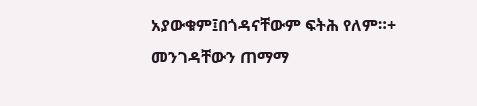አያውቁም፤በጎዳናቸውም ፍትሕ የለም።+ መንገዳቸውን ጠማማ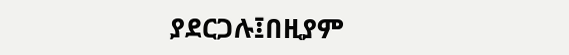ያደርጋሉ፤በዚያም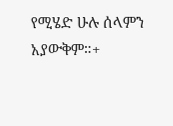የሚሄድ ሁሉ ሰላምን አያውቅም።+